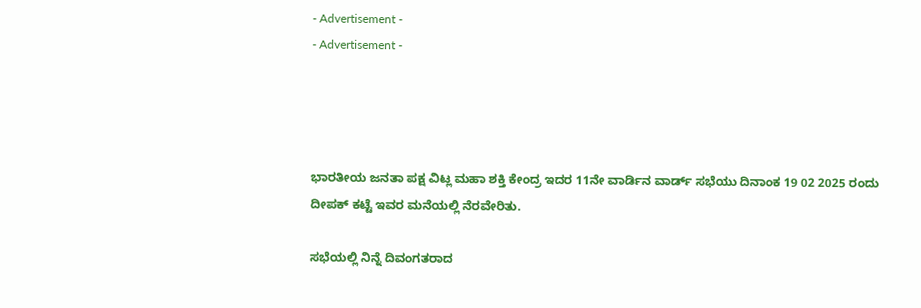- Advertisement -
- Advertisement -




ಭಾರತೀಯ ಜನತಾ ಪಕ್ಷ ವಿಟ್ಲ ಮಹಾ ಶಕ್ತಿ ಕೇಂದ್ರ ಇದರ 11ನೇ ವಾರ್ಡಿನ ವಾರ್ಡ್ ಸಭೆಯು ದಿನಾಂಕ 19 02 2025 ರಂದು ದೀಪಕ್ ಕಟ್ಟೆ ಇವರ ಮನೆಯಲ್ಲಿ ನೆರವೇರಿತು.

ಸಭೆಯಲ್ಲಿ ನಿನ್ನೆ ದಿವಂಗತರಾದ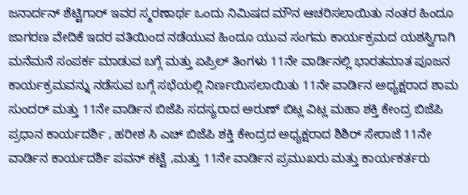ಜನಾರ್ದನ್ ಶೆಟ್ಟಿಗಾರ್ ಇವರ ಸ್ಮರಣಾರ್ಥ ಒಂದು ನಿಮಿಷದ ಮೌನ ಆಚರಿಸಲಾಯಿತು ನಂತರ ಹಿಂದೂ ಜಾಗರಣ ವೇದಿಕೆ ಇದರ ವತಿಯಿಂದ ನಡೆಯುವ ಹಿಂದೂ ಯುವ ಸಂಗಮ ಕಾರ್ಯಕ್ರಮದ ಯಶಸ್ವಿಗಾಗಿ ಮನೆಮನೆ ಸಂಪರ್ಕ ಮಾಡುವ ಬಗ್ಗೆ ಮತ್ತು ಏಪ್ರಿಲ್ ತಿಂಗಳು 11ನೇ ವಾರ್ಡಿನಲ್ಲಿ ಭಾರತಮಾತ ಪೂಜನ ಕಾರ್ಯಕ್ರಮವನ್ನು ನಡೆಸುವ ಬಗ್ಗೆ ಸಭೆಯಲ್ಲಿ ನಿರ್ಣಯಿಸಲಾಯಿತು 11ನೇ ವಾರ್ಡಿನ ಅಧ್ಯಕ್ಷರಾದ ಶಾಮ ಸುಂದರ್ ಮತ್ತು 11ನೇ ವಾರ್ಡಿನ ಬಿಜೆಪಿ ಸದಸ್ಯರಾದ ಅರುಣ್ ಬಿಟ್ಲ ವಿಟ್ಲ ಮಹಾ ಶಕ್ತಿ ಕೇಂದ್ರ ಬಿಜೆಪಿ ಪ್ರಧಾನ ಕಾರ್ಯದರ್ಶಿ , ಹರೀಶ ಸಿ ಎಚ್ ಬಿಜೆಪಿ ಶಕ್ತಿ ಕೇಂದ್ರದ ಅಧ್ಯಕ್ಷರಾದ ಶಿಶಿರ್ ಸೇರಾಜೆ 11ನೇ ವಾರ್ಡಿನ ಕಾರ್ಯದರ್ಶಿ ಪವನ್ ಕಟ್ಟೆ ,ಮತ್ತು 11ನೇ ವಾರ್ಡಿನ ಪ್ರಮುಖರು ಮತ್ತು ಕಾರ್ಯಕರ್ತರು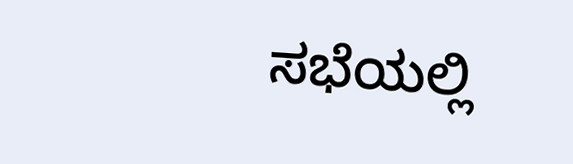ಸಭೆಯಲ್ಲಿ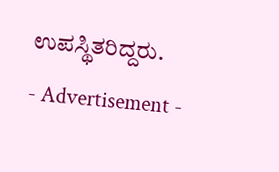ಉಪಸ್ಥಿತರಿದ್ದರು.
- Advertisement -